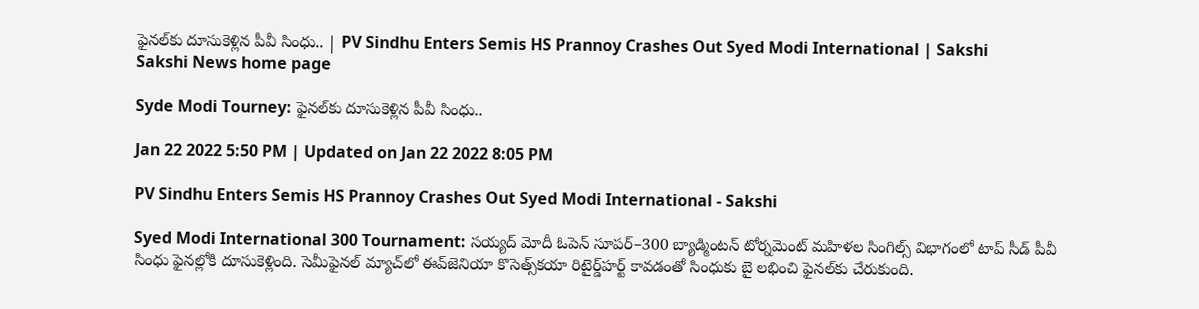ఫైనల్‌కు దూసుకెళ్లిన పీవీ సింధు.. | PV Sindhu Enters Semis HS Prannoy Crashes Out Syed Modi International | Sakshi
Sakshi News home page

Syde Modi Tourney: ఫైనల్‌కు దూసుకెళ్లిన పీవీ సింధు..

Jan 22 2022 5:50 PM | Updated on Jan 22 2022 8:05 PM

PV Sindhu Enters Semis HS Prannoy Crashes Out Syed Modi International - Sakshi

Syed Modi International 300 Tournament: సయ్యద్‌ మోదీ ఓపెన్‌ సూపర్‌–300 బ్యాడ్మింటన్‌ టోర్నమెంట్‌ మహిళల సింగిల్స్‌ విభాగంలో టాప్‌ సీడ్‌ పీవీ సింధు ఫైనల్లోకి దూసుకెళ్లింది. సెమీఫైనల్‌ మ్యాచ్‌లో ఈవ్‌జెనియా కొసెత్స్‌కయా రిటైర్డ్‌హర్ట్‌ కావడంతో సింధుకు బై లభించి ఫైనల్‌కు చేరుకుంది.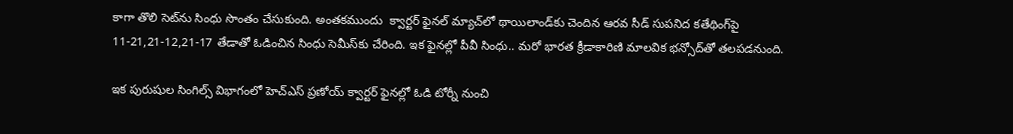కాగా తొలి సెట్‌ను సింధు సొంతం చేసుకుంది. అంతకముందు  క్వార్టర్‌ ఫైనల్‌ మ్యాచ్‌లో థాయిలాండ్‌కు చెందిన ఆరవ సీడ్‌ సుపనిద కతేథింగ్‌పై 11-21,21-12,21-17 తేడాతో ఓడించిన సింధు సెమీస్‌కు చేరింది. ఇక ఫైనల్లో పీవీ సింధు.. మరో భారత క్రీడాకారిణి మాలవిక భన్సోద్‌తో తలపడనుంది.

ఇక పురుషుల సింగిల్స్‌ విభాగంలో హెచ్‌ఎస్‌ ప్రణోయ్‌ క్వార్టర్‌ ఫైనల్లో ఓడి టోర్నీ నుంచి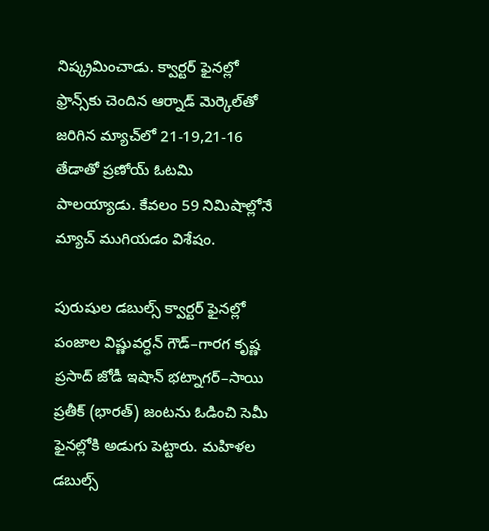నిష్క్రమించాడు. క్వార్టర్‌ ఫైనల్లో ఫ్రాన్స్‌కు చెందిన ఆర్నాడ్‌ మెర్కెల్‌తో జరిగిన మ్యాచ్‌లో 21-19,21-16 తేడాతో ప్రణోయ్‌ ఓటమి పాలయ్యాడు. కేవలం 59 నిమిషాల్లోనే మ్యాచ్‌ ముగియడం విశేషం.

పురుషుల డబుల్స్‌ క్వార్టర్‌ ఫైనల్లో పంజాల విష్ణువర్ధన్‌ గౌడ్‌–గారగ కృష్ణ ప్రసాద్‌ జోడీ ఇషాన్‌ భట్నాగర్‌–సాయి ప్రతీక్‌ (భారత్‌) జంటను ఓడించి సెమీ ఫైనల్లోకి అడుగు పెట్టారు. మహిళల డబుల్స్‌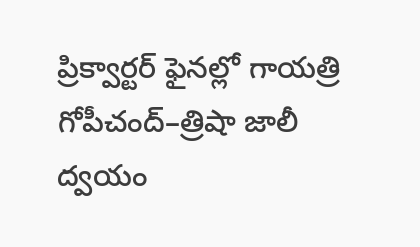ప్రిక్వార్టర్‌ ఫైనల్లో గాయత్రి గోపీచంద్‌–త్రిషా జాలీ ద్వయం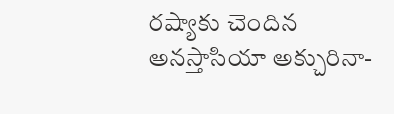రష్యాకు చెందిన అనస్తాసియా అక్చురినా-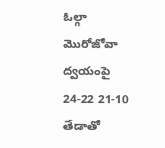ఓల్గా మొరోజోవా ద్వయంపై 24-22 21-10 తేడాతో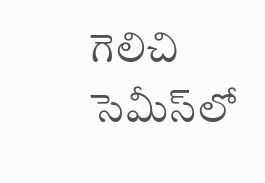గెలిచి సెమీస్‌లో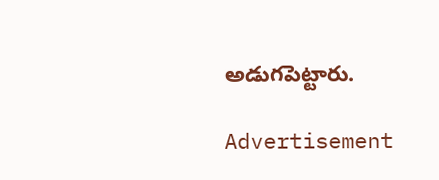అడుగపెట్టారు.

Advertisement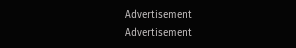Advertisement
Advertisement